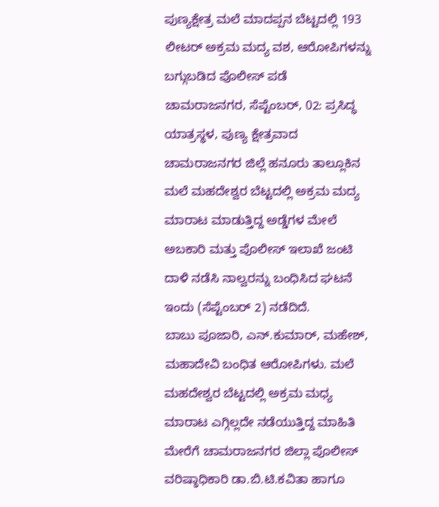ಪುಣ್ಯಕ್ಷೇತ್ರ ಮಲೆ ಮಾದಪ್ಪನ ಬೆಟ್ಟದಲ್ಲಿ 193 ಲೀಟರ್ ಅಕ್ರಮ ಮದ್ಯ ವಶ, ಆರೋಪಿಗಳನ್ನು ಬಗ್ಗುಬಡಿದ ಪೊಲೀಸ್ ಪಡೆ
ಚಾಮರಾಜನಗರ, ಸೆಪ್ಟೆಂಬರ್, 02: ಪ್ರಸಿದ್ಧ ಯಾತ್ರಸ್ಥಳ, ಪುಣ್ಯ ಕ್ಷೇತ್ರವಾದ ಚಾಮರಾಜನಗರ ಜಿಲ್ಲೆ ಹನೂರು ತಾಲ್ಲೂಕಿನ ಮಲೆ ಮಹದೇಶ್ವರ ಬೆಟ್ಟದಲ್ಲಿ ಅಕ್ರಮ ಮದ್ಯ ಮಾರಾಟ ಮಾಡುತ್ತಿದ್ದ ಅಡ್ಡೆಗಳ ಮೇಲೆ ಅಬಕಾರಿ ಮತ್ತು ಪೊಲೀಸ್ ಇಲಾಖೆ ಜಂಟಿ ದಾಳಿ ನಡೆಸಿ ನಾಲ್ವರನ್ನು ಬಂಧಿಸಿದ ಘಟನೆ ಇಂದು (ಸೆಪ್ಟೆಂಬರ್ 2) ನಡೆದಿದೆ.
ಬಾಬು ಪೂಜಾರಿ, ಎನ್.ಕುಮಾರ್, ಮಹೇಶ್, ಮಹಾದೇವಿ ಬಂಧಿತ ಆರೋಪಿಗಳು. ಮಲೆ ಮಹದೇಶ್ವರ ಬೆಟ್ಟದಲ್ಲಿ ಅಕ್ರಮ ಮಧ್ಯ ಮಾರಾಟ ಎಗ್ಗಿಲ್ಲದೇ ನಡೆಯುತ್ತಿದ್ದ ಮಾಹಿತಿ ಮೇರೆಗೆ ಚಾಮರಾಜನಗರ ಜಿಲ್ಲಾ ಪೊಲೀಸ್ ವರಿಷ್ಠಾಧಿಕಾರಿ ಡಾ.ಬಿ.ಟಿ.ಕವಿತಾ ಹಾಗೂ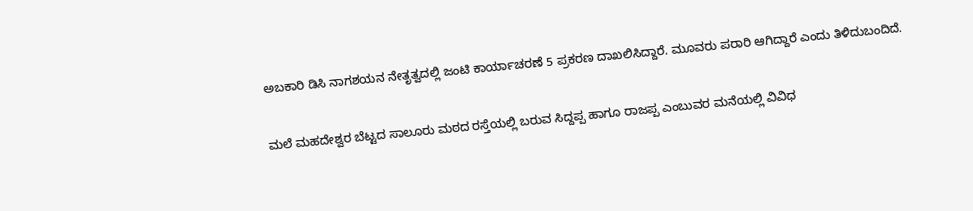ಅಬಕಾರಿ ಡಿಸಿ ನಾಗಶಯನ ನೇತೃತ್ವದಲ್ಲಿ ಜಂಟಿ ಕಾರ್ಯಾಚರಣೆ 5 ಪ್ರಕರಣ ದಾಖಲಿಸಿದ್ದಾರೆ. ಮೂವರು ಪರಾರಿ ಆಗಿದ್ದಾರೆ ಎಂದು ತಿಳಿದುಬಂದಿದೆ.

ಮಲೆ ಮಹದೇಶ್ವರ ಬೆಟ್ಟದ ಸಾಲೂರು ಮಠದ ರಸ್ತೆಯಲ್ಲಿ ಬರುವ ಸಿದ್ದಪ್ಪ ಹಾಗೂ ರಾಜಪ್ಪ ಎಂಬುವರ ಮನೆಯಲ್ಲಿ ವಿವಿಧ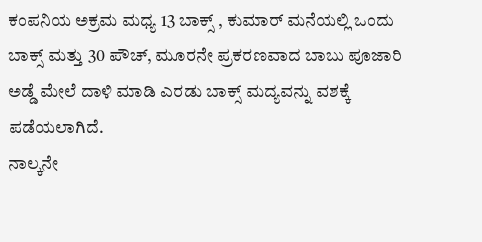ಕಂಪನಿಯ ಅಕ್ರಮ ಮಧ್ಯ 13 ಬಾಕ್ಸ್ , ಕುಮಾರ್ ಮನೆಯಲ್ಲಿ ಒಂದು ಬಾಕ್ಸ್ ಮತ್ತು 30 ಪೌಚ್, ಮೂರನೇ ಪ್ರಕರಣವಾದ ಬಾಬು ಪೂಜಾರಿ ಅಡ್ಡೆ ಮೇಲೆ ದಾಳಿ ಮಾಡಿ ಎರಡು ಬಾಕ್ಸ್ ಮದ್ಯವನ್ನು ವಶಕ್ಕೆ ಪಡೆಯಲಾಗಿದೆ.
ನಾಲ್ಕನೇ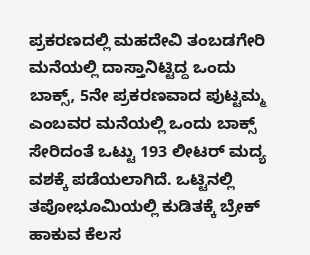ಪ್ರಕರಣದಲ್ಲಿ ಮಹದೇವಿ ತಂಬಡಗೇರಿ ಮನೆಯಲ್ಲಿ ದಾಸ್ತಾನಿಟ್ಟಿದ್ದ ಒಂದು ಬಾಕ್ಸ್, 5ನೇ ಪ್ರಕರಣವಾದ ಪುಟ್ಟಮ್ಮ ಎಂಬವರ ಮನೆಯಲ್ಲಿ ಒಂದು ಬಾಕ್ಸ್ ಸೇರಿದಂತೆ ಒಟ್ಟು 193 ಲೀಟರ್ ಮದ್ಯ ವಶಕ್ಕೆ ಪಡೆಯಲಾಗಿದೆ. ಒಟ್ಟಿನಲ್ಲಿ ತಪೋಭೂಮಿಯಲ್ಲಿ ಕುಡಿತಕ್ಕೆ ಬ್ರೇಕ್ ಹಾಕುವ ಕೆಲಸ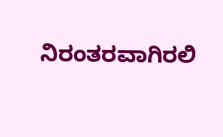ನಿರಂತರವಾಗಿರಲಿ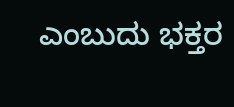ಎಂಬುದು ಭಕ್ತರ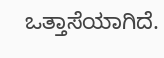ಒತ್ತಾಸೆಯಾಗಿದೆ.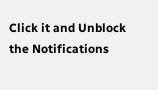Click it and Unblock the Notifications